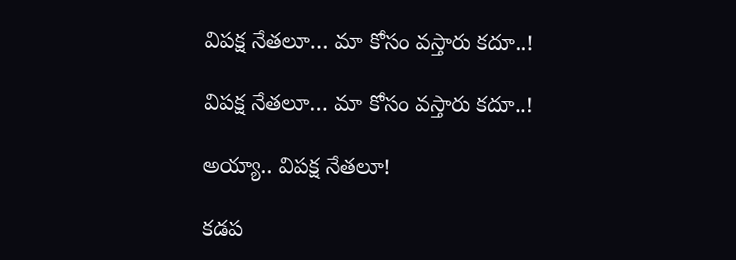విపక్ష నేతలూ… మా కోసం వస్తారు కదూ..!

విపక్ష నేతలూ… మా కోసం వస్తారు కదూ..!

అయ్యా.. విపక్ష నేతలూ!

కడప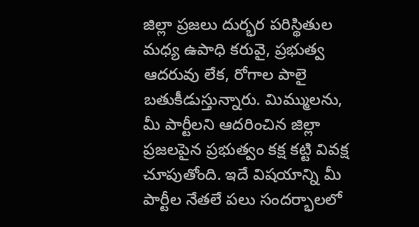జిల్లా ప్రజలు దుర్భర పరిస్థితుల మధ్య ఉపాధి కరువై, ప్రభుత్వ ఆదరువు లేక, రోగాల పాలై బతుకీడుస్తున్నారు. మిమ్ములను, మీ పార్టీలని ఆదరించిన జిల్లా ప్రజలపైన ప్రభుత్వం కక్ష కట్టి వివక్ష చూపుతోంది. ఇదే విషయాన్ని మీ పార్టీల నేతలే పలు సందర్భాలలో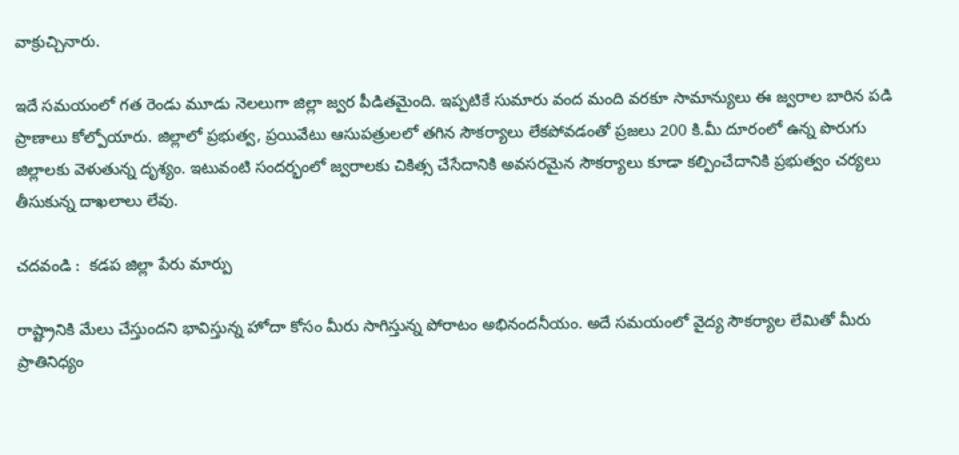వాక్రుచ్చినారు.

ఇదే సమయంలో గత రెండు మూడు నెలలుగా జిల్లా జ్వర పీడితమైంది. ఇప్పటికే సుమారు వంద మంది వరకూ సామాన్యులు ఈ జ్వరాల బారిన పడి ప్రాణాలు కోల్పోయారు. జిల్లాలో ప్రభుత్వ, ప్రయివేటు ఆసుపత్రులలో తగిన సౌకర్యాలు లేకపోవడంతో ప్రజలు 200 కి.మీ దూరంలో ఉన్న పొరుగు జిల్లాలకు వెళుతున్న దృశ్యం. ఇటువంటి సందర్భంలో జ్వరాలకు చికిత్స చేసేదానికి అవసరమైన సౌకర్యాలు కూడా కల్పించేదానికి ప్రభుత్వం చర్యలు తీసుకున్న దాఖలాలు లేవు.

చదవండి :  కడప జిల్లా పేరు మార్పు

రాష్ట్రానికి మేలు చేస్తుందని భావిస్తున్న హోదా కోసం మీరు సాగిస్తున్న పోరాటం అభినందనీయం. అదే సమయంలో వైద్య సౌకర్యాల లేమితో మీరు ప్రాతినిధ్యం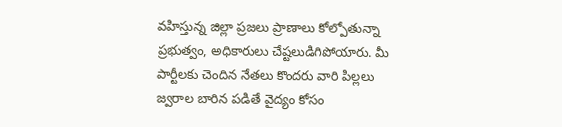వహిస్తున్న జిల్లా ప్రజలు ప్రాణాలు కోల్పోతున్నా ప్రభుత్వం, అధికారులు చేష్టలుడిగిపోయారు. మీ పార్టీలకు చెందిన నేతలు కొందరు వారి పిల్లలు జ్వరాల బారిన పడితే వైద్యం కోసం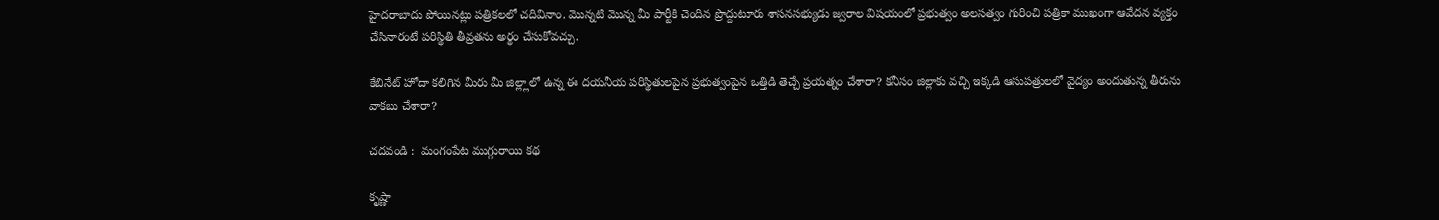హైదరాబాదు పోయినట్లు పత్రికలలో చదివినాం. మొన్నటి మొన్న మీ పార్టీకి చెందిన ప్రొద్దుటూరు శాసనసభ్యుడు జ్వరాల విషయంలో ప్రభుత్వం అలసత్వం గురించి పత్రికా ముఖంగా ఆవేదన వ్యక్తం చేసినారంటే పరిస్థితి తీవ్రతను అర్థం చేసుకోవచ్చు.

కేబినేట్ హోదా కలిగిన మీరు మీ జిల్ల్లాలో ఉన్న ఈ దయనీయ పరిస్థితులపైన ప్రభుత్వంపైన ఒత్తిడి తెచ్చే ప్రయత్నం చేశారా? కనీసం జిల్లాకు వచ్చి ఇక్కడి ఆసుపత్రులలో వైద్యం అందుతున్న తీరును వాకబు చేశారా?

చదవండి :  మంగంపేట ముగ్గురాయి కథ

కృష్ణా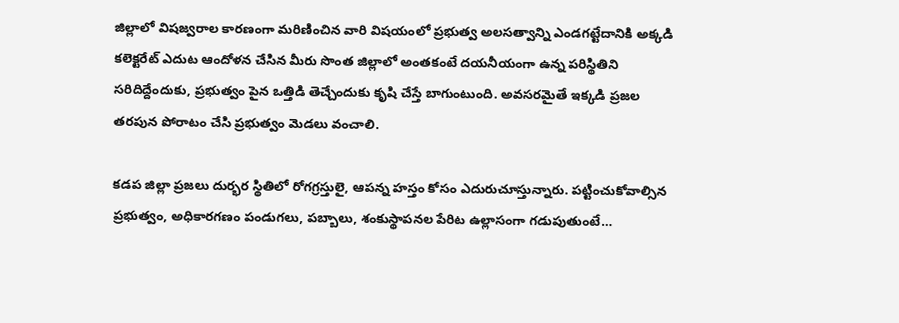జిల్లాలో విషజ్వరాల కారణంగా మరిణించిన వారి విషయంలో ప్రభుత్వ అలసత్వాన్ని ఎండగట్టేదానికి అక్కడి కలెక్టరేట్ ఎదుట ఆందోళన చేసిన మీరు సొంత జిల్లాలో అంతకంటే దయనీయంగా ఉన్న పరిస్థితిని సరిదిద్దేందుకు, ప్రభుత్వం పైన ఒత్తిడి తెచ్చేందుకు కృషి చేస్తే బాగుంటుంది. అవసరమైతే ఇక్కడి ప్రజల తరపున పోరాటం చేసి ప్రభుత్వం మెడలు వంచాలి.

కడప జిల్లా ప్రజలు దుర్భర స్థితిలో రోగగ్రస్తులై, ఆపన్న హస్తం కోసం ఎదురుచూస్తున్నారు. పట్టించుకోవాల్సిన ప్రభుత్వం, అధికారగణం పండుగలు, పబ్బాలు, శంకుస్థాపనల పేరిట ఉల్లాసంగా గడుపుతుంటే…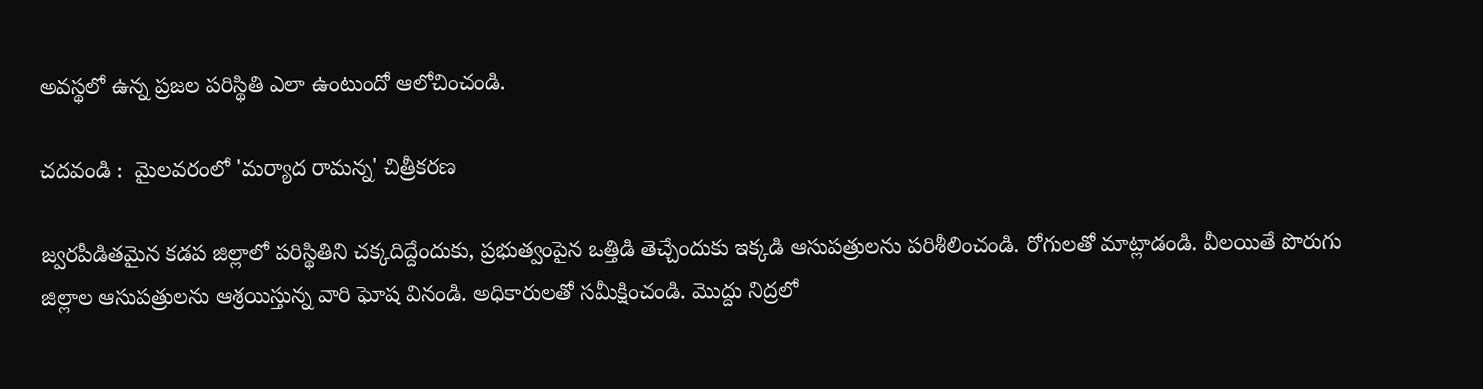అవస్థలో ఉన్న ప్రజల పరిస్థితి ఎలా ఉంటుందో ఆలోచించండి.

చదవండి :  మైలవరంలో 'మర్యాద రామన్న' చిత్రీకరణ

జ్వరపీడితమైన కడప జిల్లాలో పరిస్థితిని చక్కదిద్దేందుకు, ప్రభుత్వంపైన ఒత్తిడి తెచ్చేందుకు ఇక్కడి ఆసుపత్రులను పరిశీలించండి. రోగులతో మాట్లాడండి. వీలయితే పొరుగు జిల్లాల ఆసుపత్రులను ఆశ్రయిస్తున్న వారి ఘోష వినండి. అధికారులతో సమీక్షించండి. మొద్దు నిద్రలో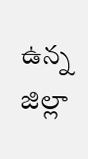ఉన్న జిల్లా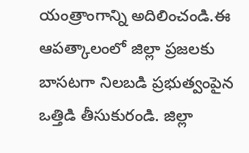యంత్రాంగాన్ని అదిలించండి.ఈ ఆపత్కాలంలో జిల్లా ప్రజలకు బాసటగా నిలబడి ప్రభుత్వంపైన ఒత్తిడి తీసుకురండి. జిల్లా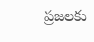ప్రజలకు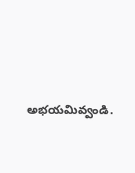అభయమివ్వండి.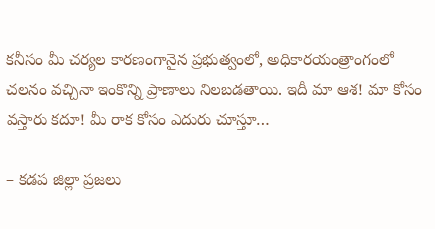కనీసం మీ చర్యల కారణంగానైన ప్రభుత్వంలో, అధికారయంత్రాంగంలో చలనం వచ్చినా ఇంకొన్ని ప్రాణాలు నిలబడతాయి. ఇదీ మా ఆశ! మా కోసం వస్తారు కదూ! మీ రాక కోసం ఎదురు చూస్తూ…

– కడప జిల్లా ప్రజలు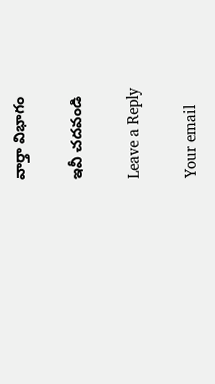వార్తా విభాగం

ఇవీ చదవండి

Leave a Reply

Your email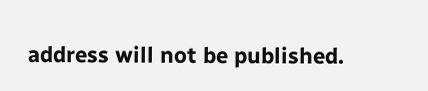address will not be published.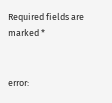Required fields are marked *


error: